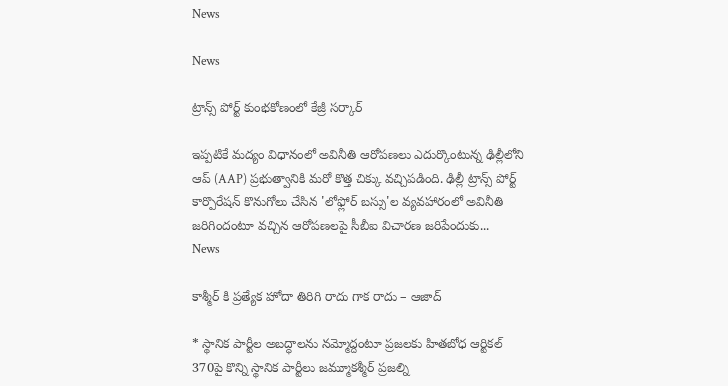News

News

ట్రాన్స్ ‌పోర్ట్ కుంభకోణంలో కేజ్రీ సర్కార్

ఇప్పటికే మద్యం విధానంలో అవినీతి ఆరోపణలు ఎదుర్కొంటున్న ఢిల్లీలోని ఆప్‌ (AAP) ప్రభుత్వానికి మరో కొత్త చిక్కు వచ్చిపడింది. ఢిల్లీ ట్రాన్స్ ‌పోర్ట్‌ కార్పొరేషన్‌ కొనుగోలు చేసిన 'లోఫ్లోర్‌ బస్సు'ల వ్యవహారంలో అవినీతి జరిగిందంటూ వచ్చిన ఆరోపణలపై సీబీఐ విచారణ జరిపేందుకు...
News

కాశ్మీర్ కి ప్రత్యేక హోదా తిరిగి రాదు గాక రాదు – ఆజాద్

* స్థానిక పార్టీల అబద్ధాలను నమ్మోద్దంటూ ప్రజలకు హితబోధ ఆర్టికల్‌ 370పై కొన్ని స్థానిక పార్టీలు జమ్మూకశ్మీర్‌ ప్రజల్ని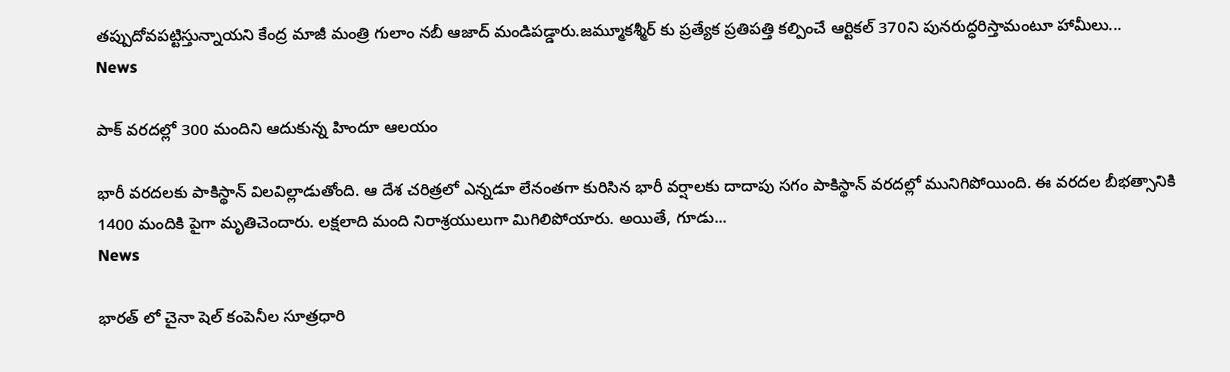తప్పుదోవపట్టిస్తున్నాయని కేంద్ర మాజీ మంత్రి గులాం నబీ ఆజాద్‌ మండిపడ్డారు.జమ్మూకశ్మీర్ ‌కు ప్రత్యేక ప్రతిపత్తి కల్పించే ఆర్టికల్‌ 370ని పునరుద్ధరిస్తామంటూ హామీలు...
News

పాక్ వరదల్లో 300 మందిని ఆదుకున్న హిందూ ఆలయం

భారీ వరదలకు పాకిస్థాన్‌ విలవిల్లాడుతోంది. ఆ దేశ చరిత్రలో ఎన్నడూ లేనంతగా కురిసిన భారీ వర్షాలకు దాదాపు సగం పాకిస్థాన్ వరదల్లో మునిగిపోయింది. ఈ వరదల బీభత్సానికి 1400 మందికి పైగా మృతిచెందారు. లక్షలాది మంది నిరాశ్రయులుగా మిగిలిపోయారు. అయితే, గూడు...
News

భారత్ ‌లో చైనా షెల్‌ కంపెనీల సూత్రధారి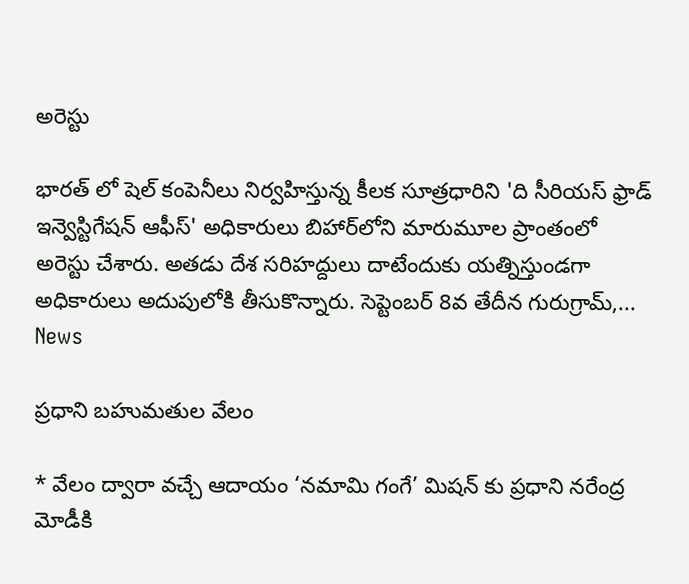అరెస్టు

భారత్ ‌లో షెల్‌ కంపెనీలు నిర్వహిస్తున్న కీలక సూత్రధారిని 'ది సీరియస్‌ ఫ్రాడ్‌ ఇన్వెస్టిగేషన్‌ ఆఫీస్‌' అధికారులు బిహార్‌లోని మారుమూల ప్రాంతంలో అరెస్టు చేశారు. అతడు దేశ సరిహద్దులు దాటేందుకు యత్నిస్తుండగా అధికారులు అదుపులోకి తీసుకొన్నారు. సెప్టెంబర్‌ 8వ తేదీన గురుగ్రామ్‌,...
News

ప్రధాని బహుమతుల వేలం

* వేలం ద్వారా వచ్చే ఆదాయం ‘నమామి గంగే’ మిషన్ ‌కు ప్రధాని నరేంద్ర మోడీకి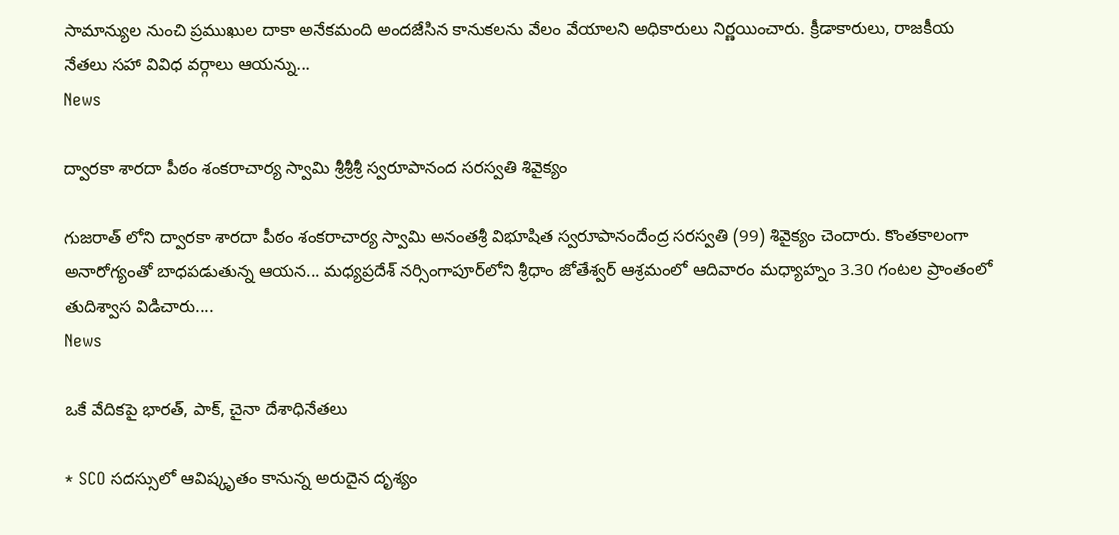సామాన్యుల నుంచి ప్రముఖుల దాకా అనేకమంది అందజేసిన కానుకలను వేలం వేయాలని అధికారులు నిర్ణయించారు. క్రీడాకారులు, రాజకీయ నేతలు సహా వివిధ వర్గాలు ఆయన్ను...
News

ద్వారకా శారదా పీఠం శంకరాచార్య స్వామి శ్రీశ్రీశ్రీ స్వరూపానంద సరస్వతి శివైక్యం

గుజరాత్‌ లోని ద్వారకా శారదా పీఠం శంకరాచార్య స్వామి అనంతశ్రీ విభూషిత స్వరూపానందేంద్ర సరస్వతి (99) శివైక్యం చెందారు. కొంతకాలంగా అనారోగ్యంతో బాధపడుతున్న ఆయన... మధ్యప్రదేశ్‌ నర్సింగాపూర్‌లోని శ్రీధాం జోతేశ్వర్‌ ఆశ్రమంలో ఆదివారం మధ్యాహ్నం 3.30 గంటల ప్రాంతంలో తుదిశ్వాస విడిచారు....
News

ఒకే వేదికపై భారత్, పాక్, చైనా దేశాధినేతలు

* SCO సదస్సులో ఆవిష్కృతం కానున్న అరుదైన దృశ్యం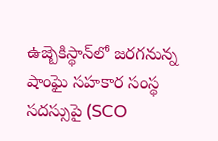ఉజ్బెకిస్థాన్‌లో జరగనున్న షాంఘై సహకార సంస్థ సదస్సుపై (SCO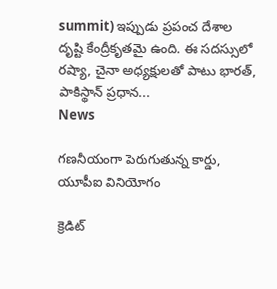summit) ఇప్పుడు ప్రపంచ దేశాల దృష్టి కేంద్రీకృతమై ఉంది. ఈ సదస్సులో రష్యా, చైనా అధ్యక్షులతో పాటు భారత్‌, పాకిస్థాన్‌ ప్రధాన...
News

గణనీయంగా పెరుగుతున్న కార్డు, యూపీఐ వినియోగం

క్రెడిట్‌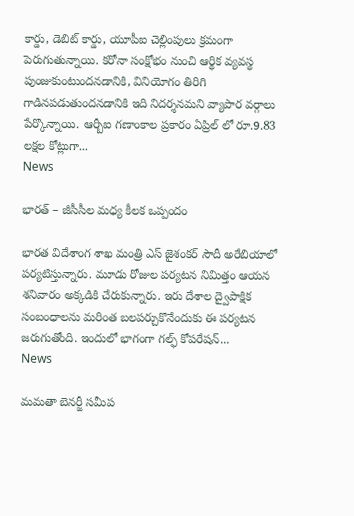కార్డు, డెబిట్ కార్డు, యూపీఐ చెల్లింపులు క్రమంగా పెరుగుతున్నాయి. కరోనా సంక్షోభం నుంచి ఆర్థిక వ్యవస్థ పుంజుకుంటుందనడానికి, వినియోగం తిరిగి గాడినపడుతుందనడానికి ఇది నిదర్శనమని వ్యాపార వర్గాలు పేర్కొన్నాయి. ఆర్బీ‌ఐ గణాంకాల ప్రకారం ఏప్రిల్ ‌లో రూ.9.83 లక్షల కోట్లుగా...
News

భారత్ – జీసీసీల మధ్య కీలక ఒప్పందం

భారత విదేశాంగ శాఖ మంత్రి ఎస్‌ జైశంకర్‌ సౌదీ అరేబియాలో పర్యటిస్తున్నారు. మూడు రోజుల పర్యటన నిమిత్తం ఆయన శనివారం అక్కడికి చేరుకున్నారు. ఇరు దేశాల ద్వైపాక్షిక సంబంధాలను మరింత బలపర్చుకొనేందుకు ఈ పర్యటన జరుగుతోంది. ఇందులో భాగంగా గల్ఫ్‌ కోపరేషన్‌...
News

మమతా బెనర్జీ సమీప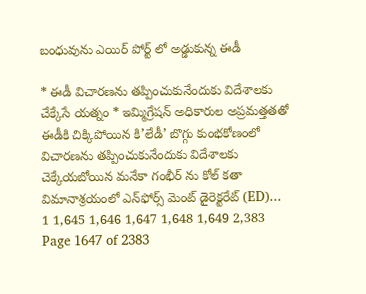బంధువును ఎయిర్ పోర్ట్ లో అడ్డుకున్న ఈడీ

* ఈడీ విచారణను తప్పించుకునేందుకు విదేశాలకు చేక్కేసే యత్నం * ఇమ్మిగ్రేషన్ అధికారుల అప్రమత్తతతో ఈడీకి చిక్కిపోయిన కి’లేడీ’ బొగ్గు కుంభకోణంలో విచారణను తప్పించుకునేందుకు విదేశాలకు చెక్కేయబోయిన మనేకా గంభీర్ ‌ను కోల్ ‌కతా విమానాశ్రయంలో ఎన్‌ఫోర్స్ ‌మెంట్‌ డైరెక్టరేట్‌ (ED)...
1 1,645 1,646 1,647 1,648 1,649 2,383
Page 1647 of 2383